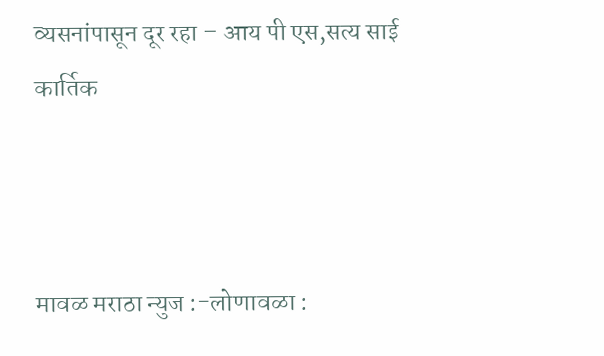व्यसनांपासून दूर रहा – आय पी एस,सत्य साई कार्तिक



मावळ मराठा न्युज :-लोणावळा :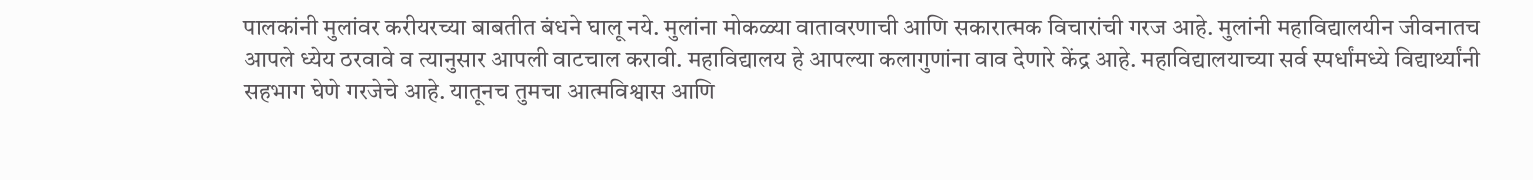पालकांनी मुलांवर करीयरच्या बाबतीत बंधने घालू नये. मुलांना मोकळ्या वातावरणाची आणि सकारात्मक विचारांची गरज आहे. मुलांनी महाविद्यालयीन जीवनातच आपले ध्येय ठरवावे व त्यानुसार आपली वाटचाल करावी. महाविद्यालय हे आपल्या कलागुणांना वाव देणारे केंद्र आहे. महाविद्यालयाच्या सर्व स्पर्धांमध्ये विद्यार्थ्यांनी सहभाग घेणे गरजेचे आहे. यातूनच तुमचा आत्मविश्वास आणि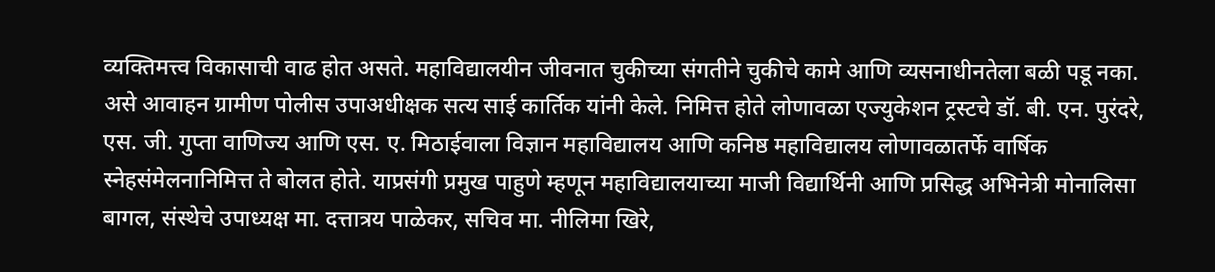व्यक्तिमत्त्व विकासाची वाढ होत असते. महाविद्यालयीन जीवनात चुकीच्या संगतीने चुकीचे कामे आणि व्यसनाधीनतेला बळी पडू नका. असे आवाहन ग्रामीण पोलीस उपाअधीक्षक सत्य साई कार्तिक यांनी केले. निमित्त होते लोणावळा एज्युकेशन ट्रस्टचे डॉ. बी. एन. पुरंदरे, एस. जी. गुप्ता वाणिज्य आणि एस. ए. मिठाईवाला विज्ञान महाविद्यालय आणि कनिष्ठ महाविद्यालय लोणावळातर्फे वार्षिक स्नेहसंमेलनानिमित्त ते बोलत होते. याप्रसंगी प्रमुख पाहुणे म्हणून महाविद्यालयाच्या माजी विद्यार्थिनी आणि प्रसिद्ध अभिनेत्री मोनालिसा बागल, संस्थेचे उपाध्यक्ष मा. दत्तात्रय पाळेकर, सचिव मा. नीलिमा खिरे,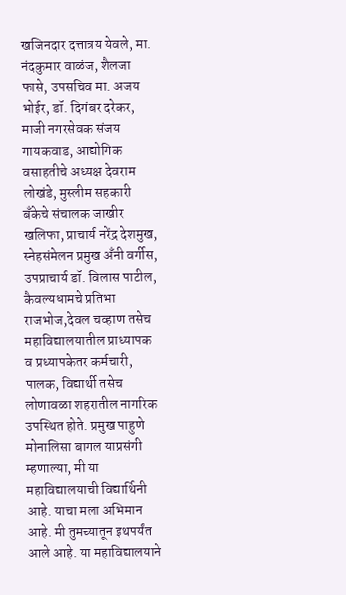खजिनदार दत्तात्रय येवले, मा. नंदकुमार वाळंज, शैलजा फासे, उपसचिव मा. अजय भोईर, डॉ. दिगंबर दरेकर, माजी नगरसेवक संजय गायकवाड, आद्योगिक वसाहतीचे अध्यक्ष देवराम लोखंडे, मुस्लीम सहकारी बँकेचे संचालक जाखीर खलिफा, प्राचार्य नरेंद्र देशमुख, स्नेहसंमेलन प्रमुख अँनी वर्गीस, उपप्राचार्य डॉ. विलास पाटील, कैवल्यधामचे प्रतिभा राजभोज,देवल चव्हाण तसेच महाविद्यालयातील प्राध्यापक व प्रध्यापकेतर कर्मचारी, पालक, विद्यार्थी तसेच लोणावळा शहरातील नागरिक उपस्थित होते. प्रमुख पाहुणे मोनालिसा बागल याप्रसंगी म्हणाल्या, मी या महाविद्यालयाची विद्यार्थिनी आहे. याचा मला अभिमान आहे. मी तुमच्यातून इथपर्यंत आले आहे. या महाविद्यालयाने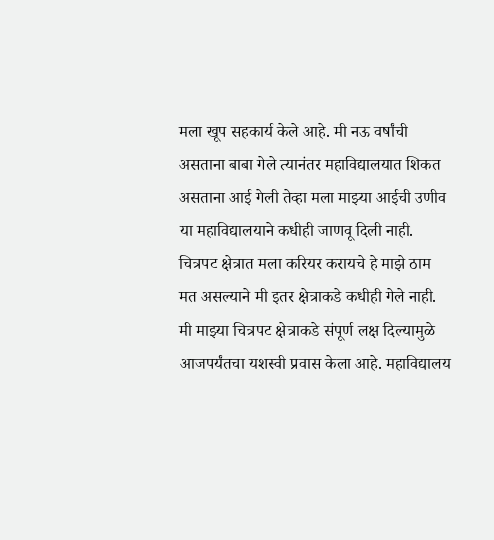मला खूप सहकार्य केले आहे. मी नऊ वर्षांची असताना बाबा गेले त्यानंतर महाविद्यालयात शिकत असताना आई गेली तेव्हा मला माझ्या आईची उणीव या महाविद्यालयाने कधीही जाणवू दिली नाही. चित्रपट क्षेत्रात मला करियर करायचे हे माझे ठाम मत असल्याने मी इतर क्षेत्राकडे कधीही गेले नाही. मी माझ्या चित्रपट क्षेत्राकडे संपूर्ण लक्ष दिल्यामुळे आजपर्यंतचा यशस्वी प्रवास केला आहे. महाविद्यालय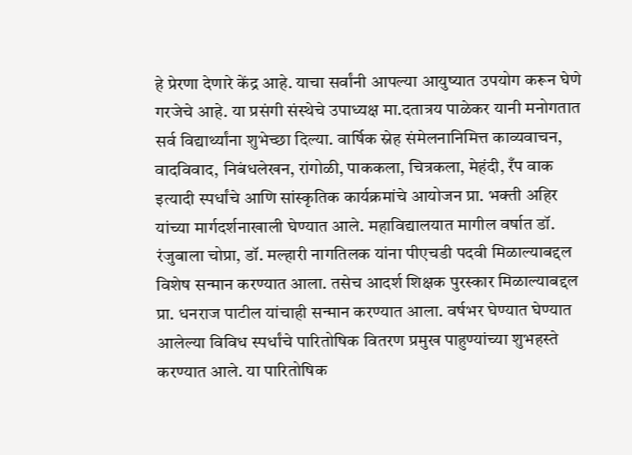हे प्रेरणा देणारे केंद्र आहे. याचा सर्वांनी आपल्या आयुष्यात उपयोग करून घेणे गरजेचे आहे. या प्रसंगी संस्थेचे उपाध्यक्ष मा.दतात्रय पाळेकर यानी मनोगतात सर्व विद्यार्थ्यांना शुभेच्छा दिल्या. वार्षिक स्नेह संमेलनानिमित्त काव्यवाचन, वादविवाद, निबंधलेखन, रांगोळी, पाककला, चित्रकला, मेहंदी, रँप वाक इत्यादी स्पर्धांचे आणि सांस्कृतिक कार्यक्रमांचे आयोजन प्रा. भक्ती अहिर यांच्या मार्गदर्शनाखाली घेण्यात आले. महाविद्यालयात मागील वर्षात डॉ. रंजुबाला चोप्रा, डॉ. मल्हारी नागतिलक यांना पीएचडी पदवी मिळाल्याबद्दल विशेष सन्मान करण्यात आला. तसेच आदर्श शिक्षक पुरस्कार मिळाल्याबद्दल प्रा. धनराज पाटील यांचाही सन्मान करण्यात आला. वर्षभर घेण्यात घेण्यात आलेल्या विविध स्पर्धांचे पारितोषिक वितरण प्रमुख पाहुण्यांच्या शुभहस्ते करण्यात आले. या पारितोषिक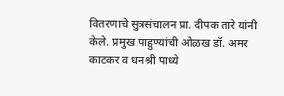वितरणाचे सुत्रसंचालन प्रा. दीपक तारे यांनी केले. प्रमुख पाहुण्यांची ओळख डॉ. अमर काटकर व धनश्री पाध्ये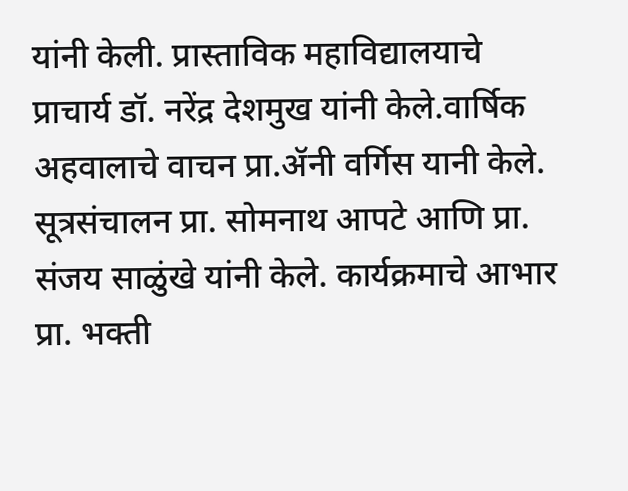यांनी केली. प्रास्ताविक महाविद्यालयाचे प्राचार्य डॉ. नरेंद्र देशमुख यांनी केले.वार्षिक अहवालाचे वाचन प्रा.ॲनी वर्गिस यानी केले. सूत्रसंचालन प्रा. सोमनाथ आपटे आणि प्रा. संजय साळुंखे यांनी केले. कार्यक्रमाचे आभार प्रा. भक्ती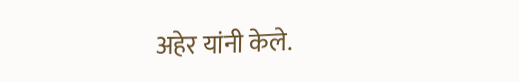अहेर यांनी केले.